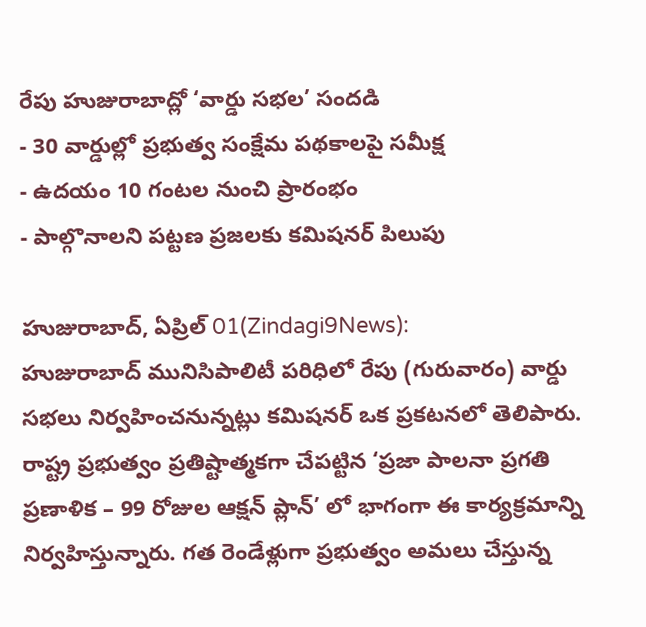రేపు హుజురాబాద్లో ‘వార్డు సభల’ సందడి
- 30 వార్డుల్లో ప్రభుత్వ సంక్షేమ పథకాలపై సమీక్ష
- ఉదయం 10 గంటల నుంచి ప్రారంభం
- పాల్గొనాలని పట్టణ ప్రజలకు కమిషనర్ పిలుపు

హుజురాబాద్, ఏప్రిల్ 01(Zindagi9News):
హుజురాబాద్ మునిసిపాలిటీ పరిధిలో రేపు (గురువారం) వార్డు సభలు నిర్వహించనున్నట్లు కమిషనర్ ఒక ప్రకటనలో తెలిపారు. రాష్ట్ర ప్రభుత్వం ప్రతిష్టాత్మకగా చేపట్టిన ‘ప్రజా పాలనా ప్రగతి ప్రణాళిక – 99 రోజుల ఆక్షన్ ప్లాన్’ లో భాగంగా ఈ కార్యక్రమాన్ని నిర్వహిస్తున్నారు. గత రెండేళ్లుగా ప్రభుత్వం అమలు చేస్తున్న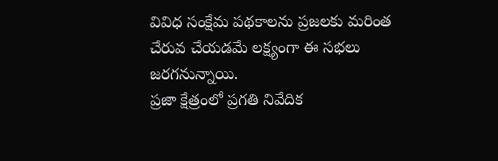వివిధ సంక్షేమ పథకాలను ప్రజలకు మరింత చేరువ చేయడమే లక్ష్యంగా ఈ సభలు జరగనున్నాయి.
ప్రజా క్షేత్రంలో ప్రగతి నివేదిక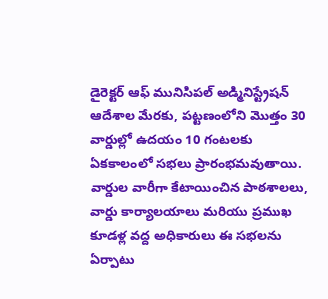డైరెక్టర్ ఆఫ్ మునిసిపల్ అడ్మినిస్ట్రేషన్ ఆదేశాల మేరకు, పట్టణంలోని మొత్తం 30 వార్డుల్లో ఉదయం 10 గంటలకు ఏకకాలంలో సభలు ప్రారంభమవుతాయి. వార్డుల వారీగా కేటాయించిన పాఠశాలలు, వార్డు కార్యాలయాలు మరియు ప్రముఖ కూడళ్ల వద్ద అధికారులు ఈ సభలను ఏర్పాటు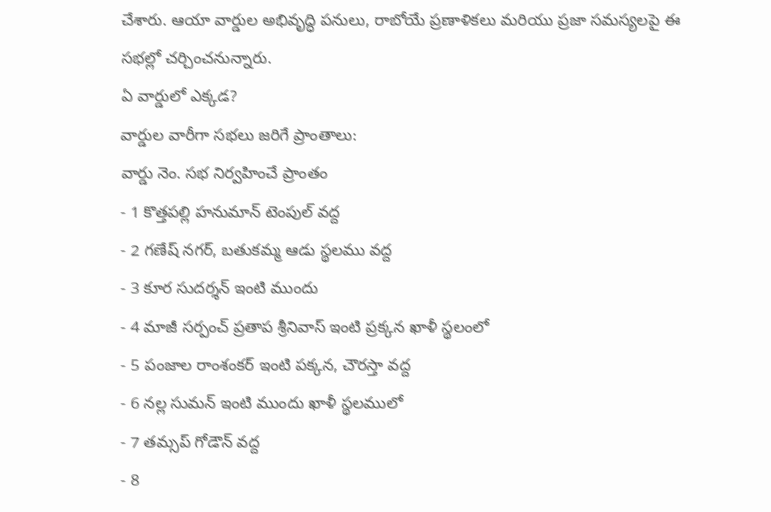చేశారు. ఆయా వార్డుల అభివృద్ధి పనులు, రాబోయే ప్రణాళికలు మరియు ప్రజా సమస్యలపై ఈ సభల్లో చర్చించనున్నారు.
ఏ వార్డులో ఎక్కడ?
వార్డుల వారీగా సభలు జరిగే ప్రాంతాలు:
వార్డు నెం. సభ నిర్వహించే ప్రాంతం
- 1 కొత్తపల్లి హనుమాన్ టెంపుల్ వద్ద
- 2 గణేష్ నగర్, బతుకమ్మ ఆడు స్థలము వద్ద
- 3 కూర సుదర్శన్ ఇంటి ముందు
- 4 మాజీ సర్పంచ్ ప్రతాప శ్రీనివాస్ ఇంటి ప్రక్కన ఖాళీ స్థలంలో
- 5 పంజాల రాంశంకర్ ఇంటి పక్కన, చౌరస్తా వద్ద
- 6 నల్ల సుమన్ ఇంటి ముందు ఖాళీ స్థలములో
- 7 తమ్సప్ గోడౌన్ వద్ద
- 8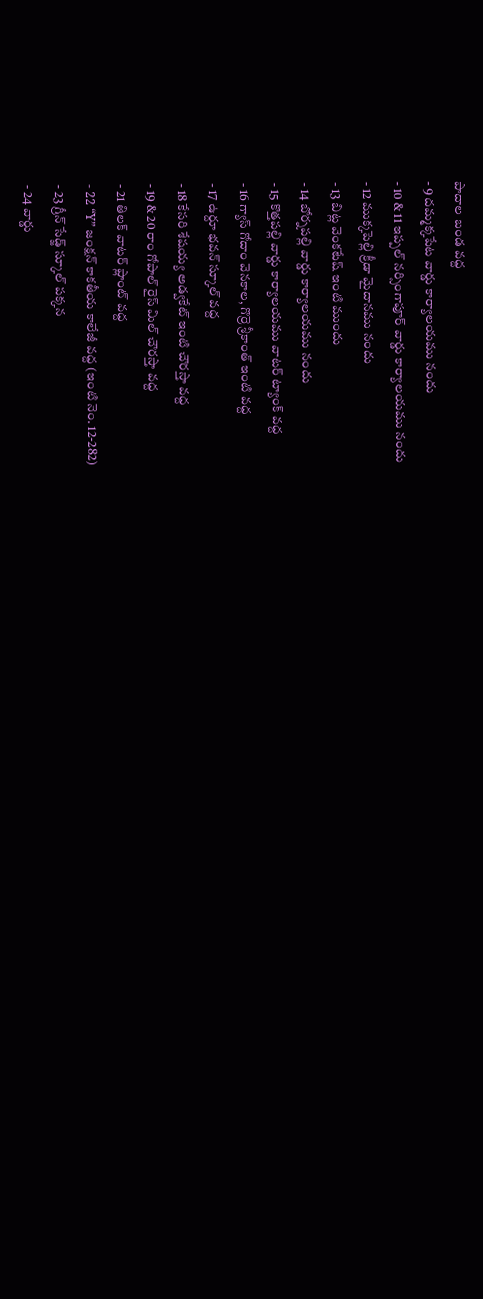పాదాల బండ వద్ద
- 9 దమ్మక్కపేట వార్డు కార్యాలయము నందు
- 10 & 11 ఇప్పల్ నర్సింగాపూర్ వార్డు కార్యాలయము నందు
- 12 ముక్కపెల్లి క్రీడా మైదానము నందు
- 13 బిట్ల వెంకటేష్ ఇంటి ముందు
- 14 బోర్నపల్లి వార్డు కార్యాలయము నందు
- 15 కొత్తపల్లి వార్డు కార్యాలయము వాటర్ ట్యాంక్ వద్ద
- 16 గ్యాస్ గోదాం వెనకాల, గొర్రె శ్రీకాంత్ ఇంటి వద్ద
- 17 ఉర్దూ భవన్ స్కూల్ వద్ద
- 18 కేసరి శేషయ్య అడ్వకేట్ ఇంటి చౌరస్తా వద్ద
- 19 & 20 రాం గోపాల్ రైస్ మిల్ చౌరస్తా వద్ద
- 21 తిలక్ వాటర్ ప్లాంట్ వద్ద
- 22 “Y” జంక్షన్ కాకతీయ కాలేజీ వద్ద (ఇంటి నెం. 12-282)
- 23 గ్రీన్ సేడ్జ్ స్కూల్ పక్కన
- 24 వార్డు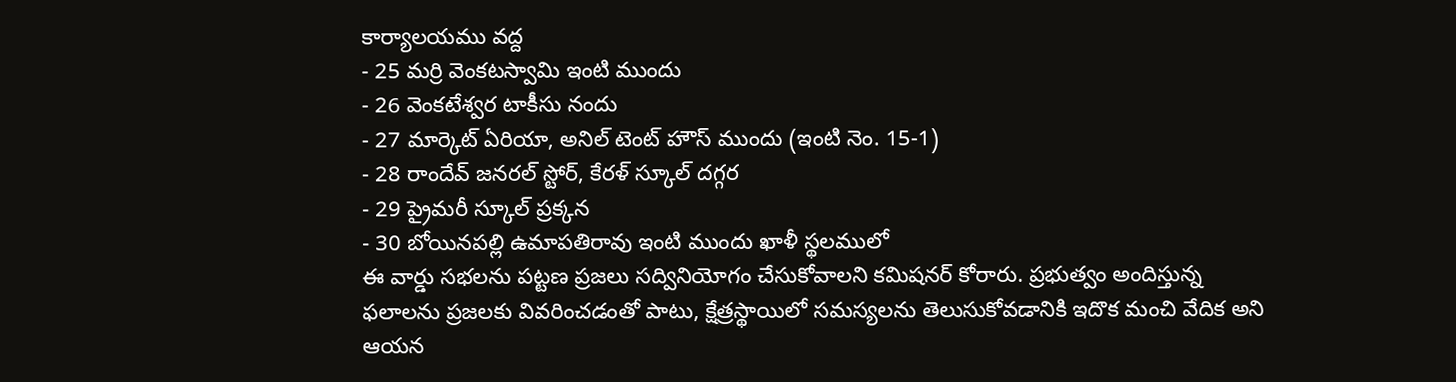కార్యాలయము వద్ద
- 25 మర్రి వెంకటస్వామి ఇంటి ముందు
- 26 వెంకటేశ్వర టాకీసు నందు
- 27 మార్కెట్ ఏరియా, అనిల్ టెంట్ హౌస్ ముందు (ఇంటి నెం. 15-1)
- 28 రాందేవ్ జనరల్ స్టోర్, కేరళ్ స్కూల్ దగ్గర
- 29 ప్రైమరీ స్కూల్ ప్రక్కన
- 30 బోయినపల్లి ఉమాపతిరావు ఇంటి ముందు ఖాళీ స్థలములో
ఈ వార్డు సభలను పట్టణ ప్రజలు సద్వినియోగం చేసుకోవాలని కమిషనర్ కోరారు. ప్రభుత్వం అందిస్తున్న ఫలాలను ప్రజలకు వివరించడంతో పాటు, క్షేత్రస్థాయిలో సమస్యలను తెలుసుకోవడానికి ఇదొక మంచి వేదిక అని ఆయన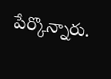పేర్కొన్నారు.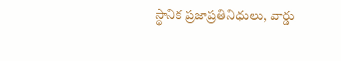స్థానిక ప్రజాప్రతినిధులు, వార్డు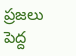ప్రజలు పెద్ద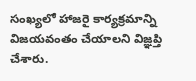సంఖ్యలో హాజరై కార్యక్రమాన్ని విజయవంతం చేయాలని విజ్ఞప్తి చేశారు.